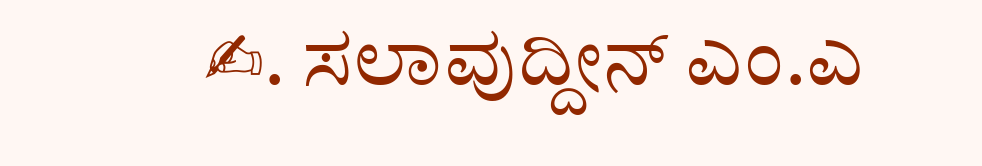✍. ಸಲಾವುದ್ದೀನ್ ಎಂ.ಎ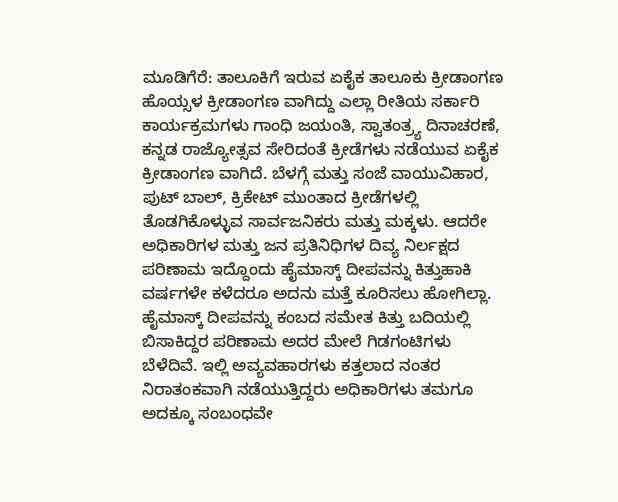ಮೂಡಿಗೆರೆ: ತಾಲೂಕಿಗೆ ಇರುವ ಏಕೈಕ ತಾಲೂಕು ಕ್ರೀಡಾಂಗಣ ಹೊಯ್ಸಳ ಕ್ರೀಡಾಂಗಣ ವಾಗಿದ್ದು ಎಲ್ಲಾ ರೀತಿಯ ಸರ್ಕಾರಿ ಕಾರ್ಯಕ್ರಮಗಳು ಗಾಂಧಿ ಜಯಂತಿ, ಸ್ವಾತಂತ್ರ್ಯ ದಿನಾಚರಣೆ, ಕನ್ನಡ ರಾಜ್ಯೋತ್ಸವ ಸೇರಿದಂತೆ ಕ್ರೀಡೆಗಳು ನಡೆಯುವ ಏಕೈಕ ಕ್ರೀಡಾಂಗಣ ವಾಗಿದೆ. ಬೆಳಗ್ಗೆ ಮತ್ತು ಸಂಜೆ ವಾಯುವಿಹಾರ, ಪುಟ್ ಬಾಲ್, ಕ್ರಿಕೇಟ್ ಮುಂತಾದ ಕ್ರೀಡೆಗಳಲ್ಲಿ ತೊಡಗಿಕೊಳ್ಳುವ ಸಾರ್ವಜನಿಕರು ಮತ್ತು ಮಕ್ಕಳು. ಆದರೇ ಅಧಿಕಾರಿಗಳ ಮತ್ತು ಜನ ಪ್ರತಿನಿಧಿಗಳ ದಿವ್ಯ ನಿರ್ಲಕ್ಷದ ಪರಿಣಾಮ ಇದ್ದೊಂದು ಹೈಮಾಸ್ಕ್ ದೀಪವನ್ನು ಕಿತ್ತುಹಾಕಿ ವರ್ಷಗಳೇ ಕಳೆದರೂ ಅದನು ಮತ್ತೆ ಕೂರಿಸಲು ಹೋಗಿಲ್ಲಾ. ಹೈಮಾಸ್ಕ್ ದೀಪವನ್ನು ಕಂಬದ ಸಮೇತ ಕಿತ್ತು ಬದಿಯಲ್ಲಿ ಬಿಸಾಕಿದ್ದರ ಪರಿಣಾಮ ಅದರ ಮೇಲೆ ಗಿಡಗಂಟಿಗಳು ಬೆಳೆದಿವೆ. ಇಲ್ಲಿ ಅವ್ಯವಹಾರಗಳು ಕತ್ತಲಾದ ನಂತರ ನಿರಾತಂಕವಾಗಿ ನಡೆಯುತ್ತಿದ್ದರು ಅಧಿಕಾರಿಗಳು ತಮಗೂ ಅದಕ್ಕೂ ಸಂಬಂಧವೇ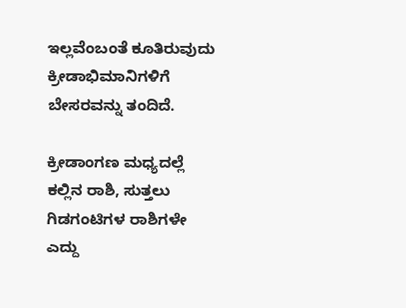ಇಲ್ಲವೆಂಬಂತೆ ಕೂತಿರುವುದು ಕ್ರೀಡಾಭಿಮಾನಿಗಳಿಗೆ ಬೇಸರವನ್ನು ತಂದಿದೆ.

ಕ್ರೀಡಾಂಗಣ ಮಧ್ಯದಲ್ಲೆ ಕಲ್ಲಿನ ರಾಶಿ, ಸುತ್ತಲು ಗಿಡಗಂಟಿಗಳ ರಾಶಿಗಳೇ ಎದ್ದು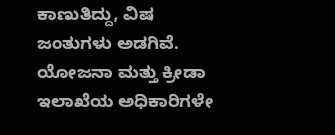ಕಾಣುತಿದ್ದು, ವಿಷ ಜಂತುಗಳು ಅಡಗಿವೆ. ಯೋಜನಾ ಮತ್ತು ಕ್ರೀಡಾ ಇಲಾಖೆಯ ಅಧಿಕಾರಿಗಳೇ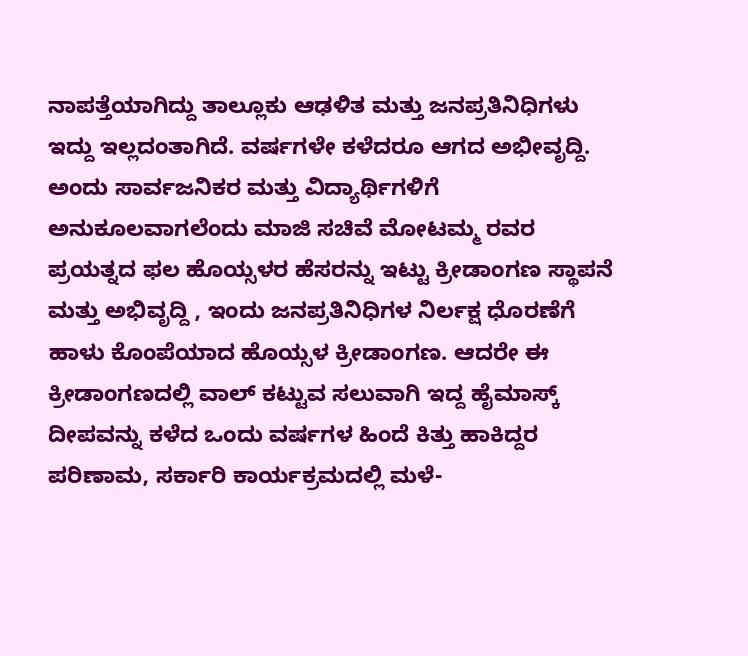ನಾಪತ್ತೆಯಾಗಿದ್ದು ತಾಲ್ಲೂಕು ಆಢಳಿತ ಮತ್ತು ಜನಪ್ರತಿನಿಧಿಗಳು ಇದ್ದು ಇಲ್ಲದಂತಾಗಿದೆ. ವರ್ಷಗಳೇ ಕಳೆದರೂ ಆಗದ ಅಭೀವೃದ್ದಿ.
ಅಂದು ಸಾರ್ವಜನಿಕರ ಮತ್ತು ವಿದ್ಯಾರ್ಥಿಗಳಿಗೆ ಅನುಕೂಲವಾಗಲೆಂದು ಮಾಜಿ ಸಚಿವೆ ಮೋಟಮ್ಮ ರವರ ಪ್ರಯತ್ನದ ಫಲ ಹೊಯ್ಸಳರ ಹೆಸರನ್ನು ಇಟ್ಟು ಕ್ರೀಡಾಂಗಣ ಸ್ಥಾಪನೆ ಮತ್ತು ಅಭಿವೃದ್ದಿ , ಇಂದು ಜನಪ್ರತಿನಿಧಿಗಳ ನಿರ್ಲಕ್ಷ ಧೊರಣೆಗೆ ಹಾಳು ಕೊಂಪೆಯಾದ ಹೊಯ್ಸಳ ಕ್ರೀಡಾಂಗಣ. ಆದರೇ ಈ ಕ್ರೀಡಾಂಗಣದಲ್ಲಿ ವಾಲ್ ಕಟ್ಟುವ ಸಲುವಾಗಿ ಇದ್ದ ಹೈಮಾಸ್ಕ್ ದೀಪವನ್ನು ಕಳೆದ ಒಂದು ವರ್ಷಗಳ ಹಿಂದೆ ಕಿತ್ತು ಹಾಕಿದ್ದರ ಪರಿಣಾಮ, ಸರ್ಕಾರಿ ಕಾರ್ಯಕ್ರಮದಲ್ಲಿ ಮಳೆ-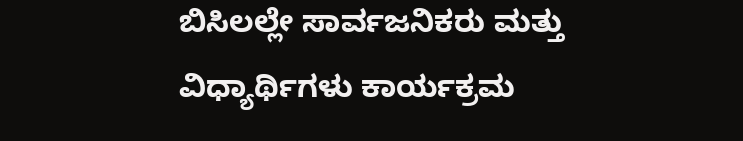ಬಿಸಿಲಲ್ಲೇ ಸಾರ್ವಜನಿಕರು ಮತ್ತು ವಿಧ್ಯಾರ್ಥಿಗಳು ಕಾರ್ಯಕ್ರಮ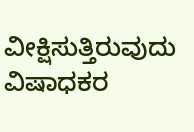ವೀಕ್ಷಿಸುತ್ತಿರುವುದು ವಿಷಾಧಕರ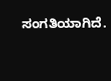ಸಂಗತಿಯಾಗಿದೆ.